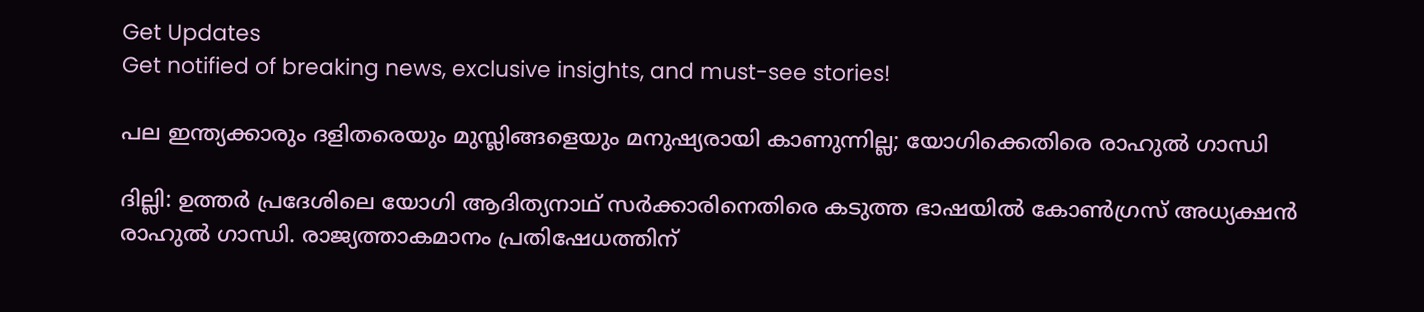Get Updates
Get notified of breaking news, exclusive insights, and must-see stories!

പല ഇന്ത്യക്കാരും ദളിതരെയും മുസ്ലിങ്ങളെയും മനുഷ്യരായി കാണുന്നില്ല; യോഗിക്കെതിരെ രാഹുല്‍ ഗാന്ധി

ദില്ലി: ഉത്തര്‍ പ്രദേശിലെ യോഗി ആദിത്യനാഥ് സര്‍ക്കാരിനെതിരെ കടുത്ത ഭാഷയില്‍ കോണ്‍ഗ്രസ് അധ്യക്ഷന്‍ രാഹുല്‍ ഗാന്ധി. രാജ്യത്താകമാനം പ്രതിഷേധത്തിന്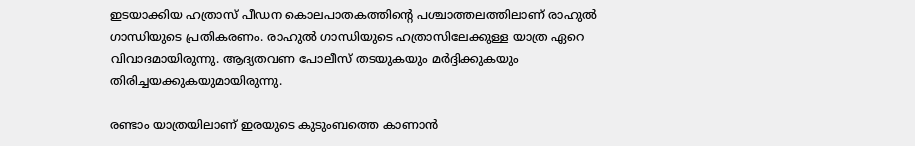ഇടയാക്കിയ ഹത്രാസ് പീഡന കൊലപാതകത്തിന്റെ പശ്ചാത്തലത്തിലാണ് രാഹുല്‍ ഗാന്ധിയുടെ പ്രതികരണം. രാഹുല്‍ ഗാന്ധിയുടെ ഹത്രാസിലേക്കുള്ള യാത്ര ഏറെ വിവാദമായിരുന്നു. ആദ്യതവണ പോലീസ് തടയുകയും മര്‍ദ്ദിക്കുകയും തിരിച്ചയക്കുകയുമായിരുന്നു.

രണ്ടാം യാത്രയിലാണ് ഇരയുടെ കുടുംബത്തെ കാണാന്‍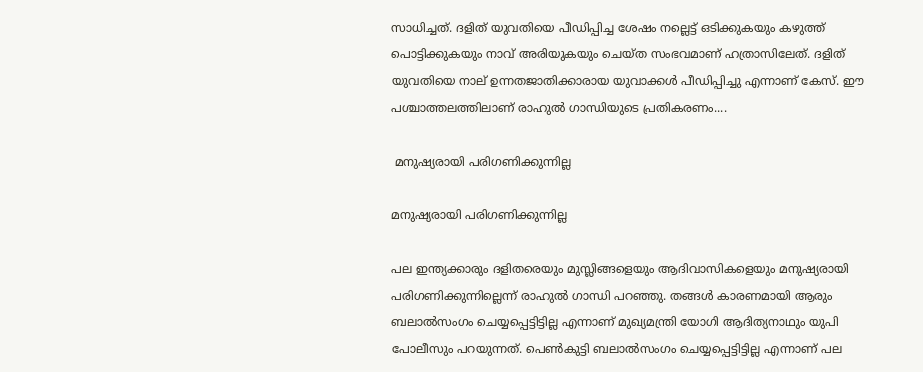സാധിച്ചത്. ദളിത് യുവതിയെ പീഡിപ്പിച്ച ശേഷം നല്ലെട്ട് ഒടിക്കുകയും കഴുത്ത് പൊട്ടിക്കുകയും നാവ് അരിയുകയും ചെയ്ത സംഭവമാണ് ഹത്രാസിലേത്. ദളിത് യുവതിയെ നാല് ഉന്നതജാതിക്കാരായ യുവാക്കള്‍ പീഡിപ്പിച്ചു എന്നാണ് കേസ്. ഈ പശ്ചാത്തലത്തിലാണ് രാഹുല്‍ ഗാന്ധിയുടെ പ്രതികരണം....

 മനുഷ്യരായി പരിഗണിക്കുന്നില്ല

മനുഷ്യരായി പരിഗണിക്കുന്നില്ല

പല ഇന്ത്യക്കാരും ദളിതരെയും മുസ്ലിങ്ങളെയും ആദിവാസികളെയും മനുഷ്യരായി പരിഗണിക്കുന്നില്ലെന്ന് രാഹുല്‍ ഗാന്ധി പറഞ്ഞു. തങ്ങള്‍ കാരണമായി ആരും ബലാല്‍സംഗം ചെയ്യപ്പെട്ടിട്ടില്ല എന്നാണ് മുഖ്യമന്ത്രി യോഗി ആദിത്യനാഥും യുപി പോലീസും പറയുന്നത്. പെണ്‍കുട്ടി ബലാല്‍സംഗം ചെയ്യപ്പെട്ടിട്ടില്ല എന്നാണ് പല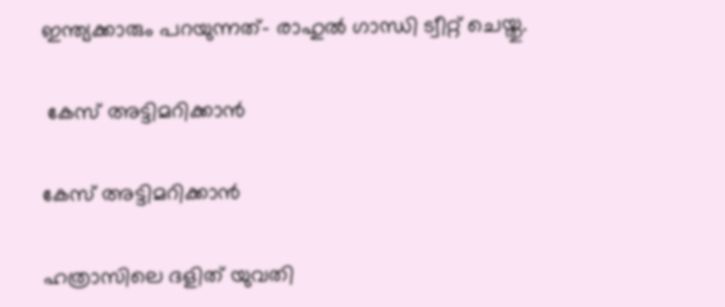ഇന്ത്യക്കാരും പറയുന്നത്- രാഹുല്‍ ഗാന്ധി ട്വീറ്റ് ചെയ്തു.

 കേസ് അട്ടിമറിക്കാന്‍

കേസ് അട്ടിമറിക്കാന്‍

ഹത്രാസിലെ ദളിത് യുവതി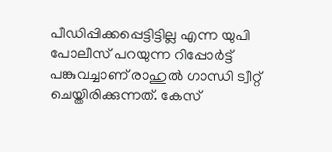പീഡിപ്പിക്കപ്പെട്ടിട്ടില്ല എന്ന യുപി പോലീസ് പറയുന്ന റിപ്പോര്‍ട്ട് പങ്കുവച്ചാണ് രാഹുല്‍ ഗാന്ധി ട്വീറ്റ് ചെയ്തിരിക്കുന്നത്. കേസ്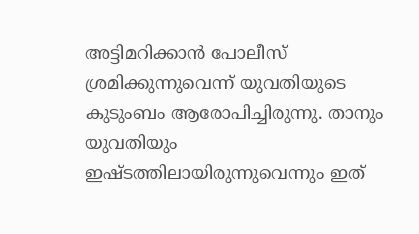അട്ടിമറിക്കാന്‍ പോലീസ് ശ്രമിക്കുന്നുവെന്ന് യുവതിയുടെ കുടുംബം ആരോപിച്ചിരുന്നു. താനും യുവതിയും ഇഷ്ടത്തിലായിരുന്നുവെന്നും ഇത്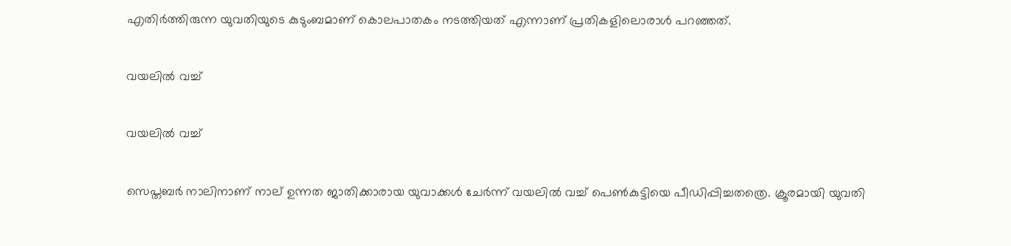എതിര്‍ത്തിരുന്ന യുവതിയുടെ കുടുംബമാണ് കൊലപാതകം നടത്തിയത് എന്നാണ് പ്രതികളിലൊരാള്‍ പറഞ്ഞത്.

വയലില്‍ വച്ച്

വയലില്‍ വച്ച്

സെപ്തബര്‍ നാലിനാണ് നാല് ഉന്നത ജാതിക്കാരായ യുവാക്കള്‍ ചേര്‍ന്ന് വയലില്‍ വച്ച് പെണ്‍കുട്ടിയെ പീഡിപ്പിച്ചതത്രെ. ക്രൂരമായി യുവതി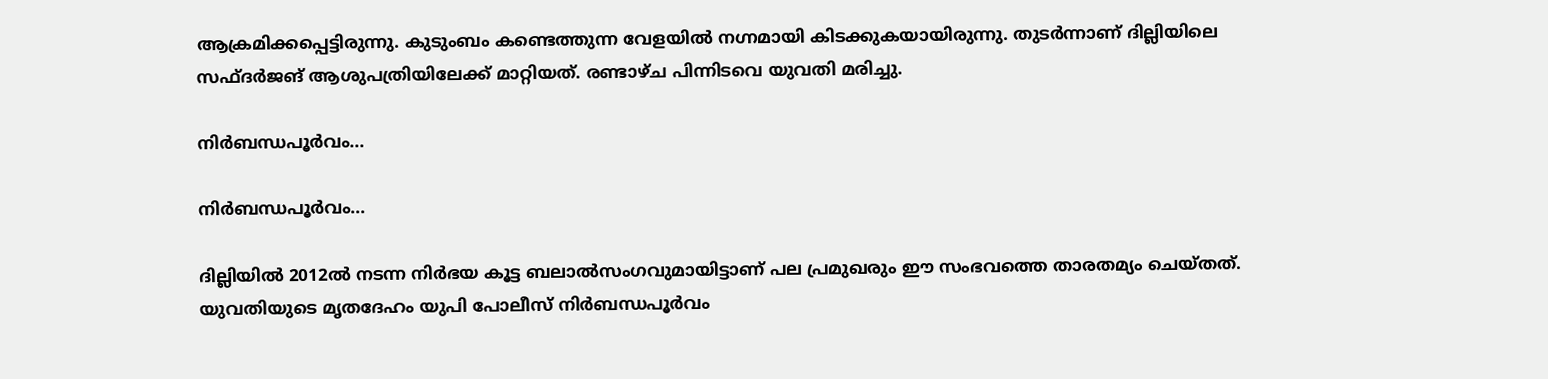ആക്രമിക്കപ്പെട്ടിരുന്നു. കുടുംബം കണ്ടെത്തുന്ന വേളയില്‍ നഗ്നമായി കിടക്കുകയായിരുന്നു. തുടര്‍ന്നാണ് ദില്ലിയിലെ സഫ്ദര്‍ജങ് ആശുപത്രിയിലേക്ക് മാറ്റിയത്. രണ്ടാഴ്ച പിന്നിടവെ യുവതി മരിച്ചു.

നിര്‍ബന്ധപൂര്‍വം...

നിര്‍ബന്ധപൂര്‍വം...

ദില്ലിയില്‍ 2012ല്‍ നടന്ന നിര്‍ഭയ കൂട്ട ബലാല്‍സംഗവുമായിട്ടാണ് പല പ്രമുഖരും ഈ സംഭവത്തെ താരതമ്യം ചെയ്തത്. യുവതിയുടെ മൃതദേഹം യുപി പോലീസ് നിര്‍ബന്ധപൂര്‍വം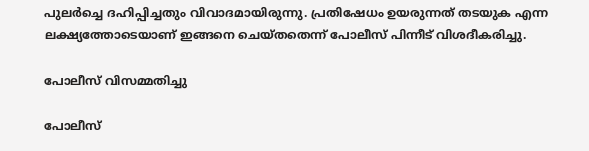പുലര്‍ച്ചെ ദഹിപ്പിച്ചതും വിവാദമായിരുന്നു. പ്രതിഷേധം ഉയരുന്നത് തടയുക എന്ന ലക്ഷ്യത്തോടെയാണ് ഇങ്ങനെ ചെയ്തതെന്ന് പോലീസ് പിന്നീട് വിശദീകരിച്ചു.

പോലീസ് വിസമ്മതിച്ചു

പോലീസ്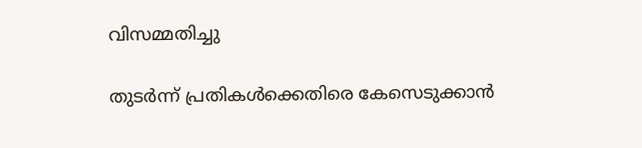വിസമ്മതിച്ചു

തുടര്‍ന്ന് പ്രതികള്‍ക്കെതിരെ കേസെടുക്കാന്‍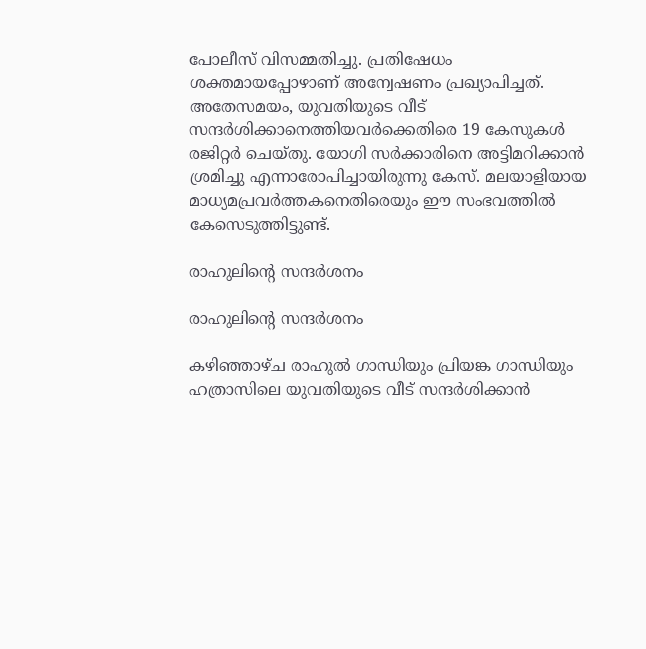പോലീസ് വിസമ്മതിച്ചു. പ്രതിഷേധം ശക്തമായപ്പോഴാണ് അന്വേഷണം പ്രഖ്യാപിച്ചത്. അതേസമയം, യുവതിയുടെ വീട് സന്ദര്‍ശിക്കാനെത്തിയവര്‍ക്കെതിരെ 19 കേസുകള്‍ രജിറ്റര്‍ ചെയ്തു. യോഗി സര്‍ക്കാരിനെ അട്ടിമറിക്കാന്‍ ശ്രമിച്ചു എന്നാരോപിച്ചായിരുന്നു കേസ്. മലയാളിയായ മാധ്യമപ്രവര്‍ത്തകനെതിരെയും ഈ സംഭവത്തില്‍ കേസെടുത്തിട്ടുണ്ട്.

രാഹുലിന്റെ സന്ദര്‍ശനം

രാഹുലിന്റെ സന്ദര്‍ശനം

കഴിഞ്ഞാഴ്ച രാഹുല്‍ ഗാന്ധിയും പ്രിയങ്ക ഗാന്ധിയും ഹത്രാസിലെ യുവതിയുടെ വീട് സന്ദര്‍ശിക്കാന്‍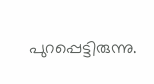പുറപ്പെട്ടിരുന്നു.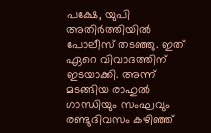പക്ഷേ, യുപി അതിര്‍ത്തിയില്‍ പോലീസ് തടഞ്ഞു. ഇത് ഏറെ വിവാദത്തിന് ഇടയാക്കി. അന്ന് മടങ്ങിയ രാഹുല്‍ ഗാന്ധിയും സംഘവും രണ്ടുദിവസം കഴിഞ്ഞ്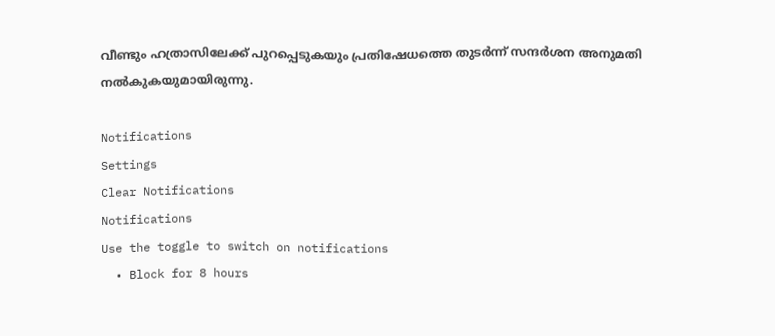വീണ്ടും ഹത്രാസിലേക്ക് പുറപ്പെടുകയും പ്രതിഷേധത്തെ തുടര്‍ന്ന് സന്ദര്‍ശന അനുമതി നല്‍കുകയുമായിരുന്നു.

Notifications
Settings
Clear Notifications
Notifications
Use the toggle to switch on notifications
  • Block for 8 hours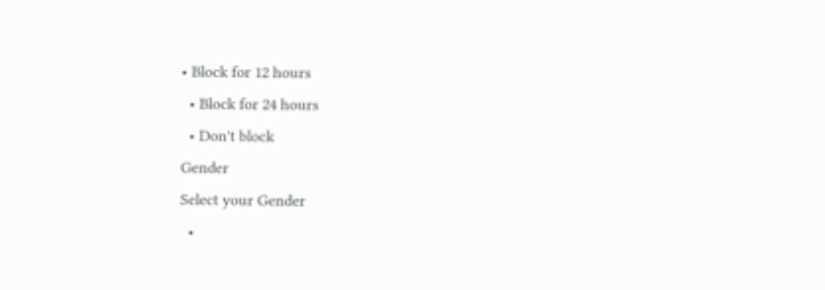• Block for 12 hours
  • Block for 24 hours
  • Don't block
Gender
Select your Gender
  •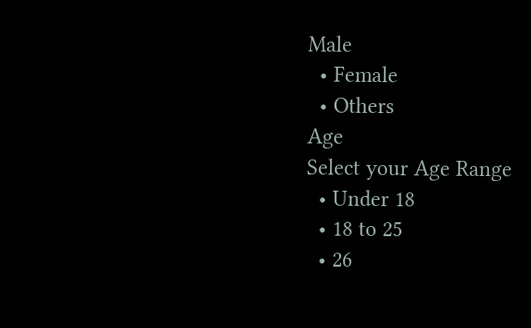Male
  • Female
  • Others
Age
Select your Age Range
  • Under 18
  • 18 to 25
  • 26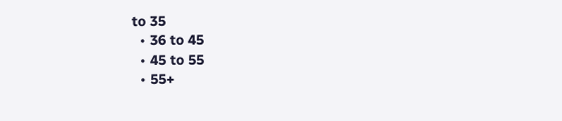to 35
  • 36 to 45
  • 45 to 55
  • 55+